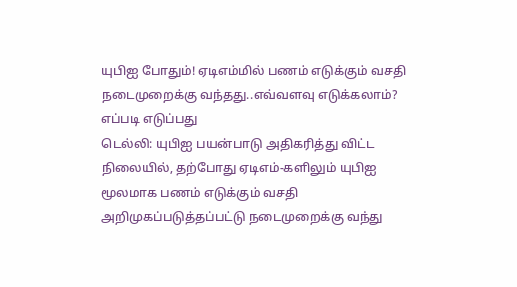யுபிஐ போதும்! ஏடிஎம்மில் பணம் எடுக்கும் வசதி நடைமுறைக்கு வந்தது..எவ்வளவு எடுக்கலாம்? எப்படி எடுப்பது
டெல்லி: யுபிஐ பயன்பாடு அதிகரித்து விட்ட நிலையில், தற்போது ஏடிஎம்-களிலும் யுபிஐ மூலமாக பணம் எடுக்கும் வசதி அறிமுகப்படுத்தப்பட்டு நடைமுறைக்கு வந்து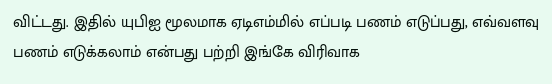விட்டது. இதில் யுபிஐ மூலமாக ஏடிஎம்மில் எப்படி பணம் எடுப்பது, எவ்வளவு பணம் எடுக்கலாம் என்பது பற்றி இங்கே விரிவாக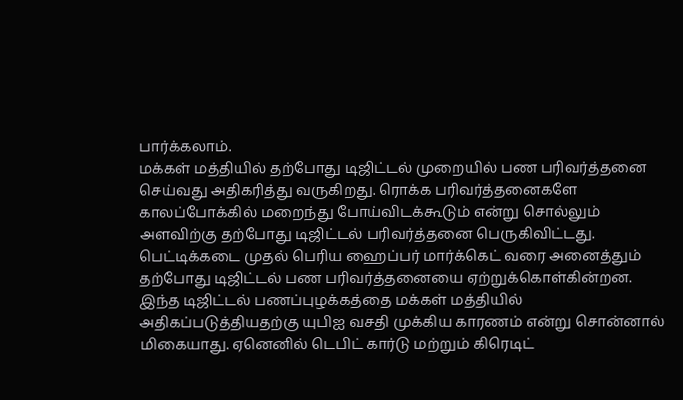பார்க்கலாம்.
மக்கள் மத்தியில் தற்போது டிஜிட்டல் முறையில் பண பரிவர்த்தனை செய்வது அதிகரித்து வருகிறது. ரொக்க பரிவர்த்தனைகளே காலப்போக்கில் மறைந்து போய்விடக்கூடும் என்று சொல்லும் அளவிற்கு தற்போது டிஜிட்டல் பரிவர்த்தனை பெருகிவிட்டது. பெட்டிக்கடை முதல் பெரிய ஹைப்பர் மார்க்கெட் வரை அனைத்தும் தற்போது டிஜிட்டல் பண பரிவர்த்தனையை ஏற்றுக்கொள்கின்றன.
இந்த டிஜிட்டல் பணப்புழக்கத்தை மக்கள் மத்தியில் அதிகப்படுத்தியதற்கு யுபிஐ வசதி முக்கிய காரணம் என்று சொன்னால் மிகையாது. ஏனெனில் டெபிட் கார்டு மற்றும் கிரெடிட்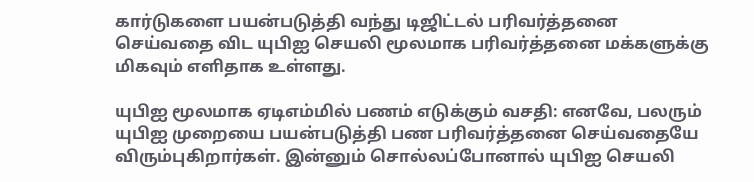கார்டுகளை பயன்படுத்தி வந்து டிஜிட்டல் பரிவர்த்தனை செய்வதை விட யுபிஐ செயலி மூலமாக பரிவர்த்தனை மக்களுக்கு மிகவும் எளிதாக உள்ளது.

யுபிஐ மூலமாக ஏடிஎம்மில் பணம் எடுக்கும் வசதி: எனவே, பலரும் யுபிஐ முறையை பயன்படுத்தி பண பரிவர்த்தனை செய்வதையே விரும்புகிறார்கள். இன்னும் சொல்லப்போனால் யுபிஐ செயலி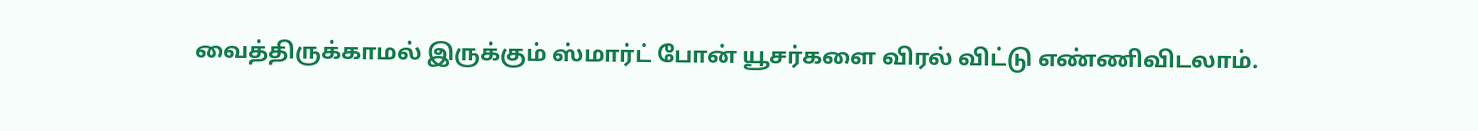வைத்திருக்காமல் இருக்கும் ஸ்மார்ட் போன் யூசர்களை விரல் விட்டு எண்ணிவிடலாம்.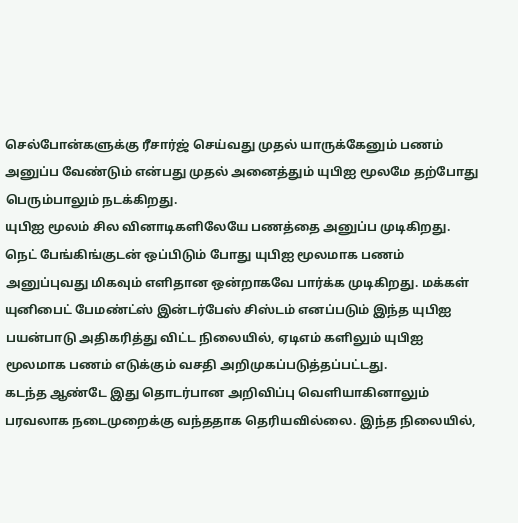செல்போன்களுக்கு ரீசார்ஜ் செய்வது முதல் யாருக்கேனும் பணம் அனுப்ப வேண்டும் என்பது முதல் அனைத்தும் யுபிஐ மூலமே தற்போது பெரும்பாலும் நடக்கிறது.
யுபிஐ மூலம் சில வினாடிகளிலேயே பணத்தை அனுப்ப முடிகிறது. நெட் பேங்கிங்குடன் ஒப்பிடும் போது யுபிஐ மூலமாக பணம் அனுப்புவது மிகவும் எளிதான ஒன்றாகவே பார்க்க முடிகிறது. மக்கள் யுனிபைட் பேமண்ட்ஸ் இன்டர்பேஸ் சிஸ்டம் எனப்படும் இந்த யுபிஐ பயன்பாடு அதிகரித்து விட்ட நிலையில், ஏடிஎம் களிலும் யுபிஐ மூலமாக பணம் எடுக்கும் வசதி அறிமுகப்படுத்தப்பட்டது.
கடந்த ஆண்டே இது தொடர்பான அறிவிப்பு வெளியாகினாலும் பரவலாக நடைமுறைக்கு வந்ததாக தெரியவில்லை. இந்த நிலையில்,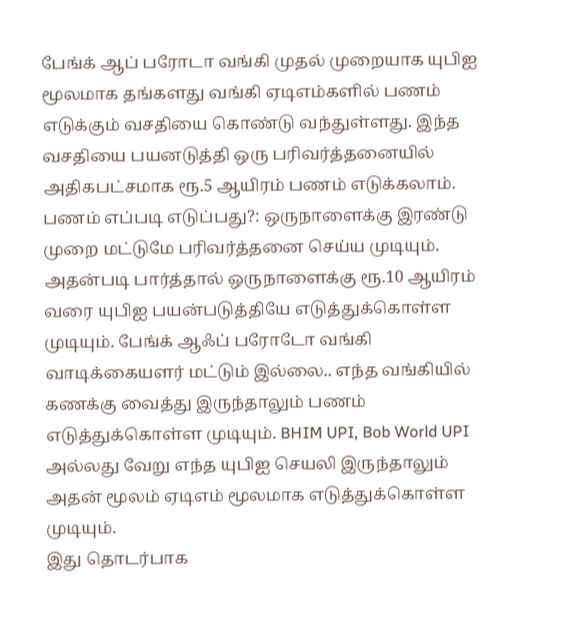பேங்க் ஆப் பரோடா வங்கி முதல் முறையாக யுபிஐ மூலமாக தங்களது வங்கி ஏடிஎம்களில் பணம் எடுக்கும் வசதியை கொண்டு வந்துள்ளது. இந்த வசதியை பயனடுத்தி ஒரு பரிவர்த்தனையில் அதிகபட்சமாக ரூ.5 ஆயிரம் பணம் எடுக்கலாம்.
பணம் எப்படி எடுப்பது?: ஒருநாளைக்கு இரண்டு முறை மட்டுமே பரிவர்த்தனை செய்ய முடியும். அதன்படி பார்த்தால் ஒருநாளைக்கு ரூ.10 ஆயிரம் வரை யுபிஐ பயன்படுத்தியே எடுத்துக்கொள்ள முடியும். பேங்க் ஆஃப் பரோடோ வங்கி வாடிக்கையளர் மட்டும் இல்லை.. எந்த வங்கியில் கணக்கு வைத்து இருந்தாலும் பணம் எடுத்துக்கொள்ள முடியும். BHIM UPI, Bob World UPI அல்லது வேறு எந்த யுபிஐ செயலி இருந்தாலும் அதன் மூலம் ஏடிஎம் மூலமாக எடுத்துக்கொள்ள முடியும்.
இது தொடர்பாக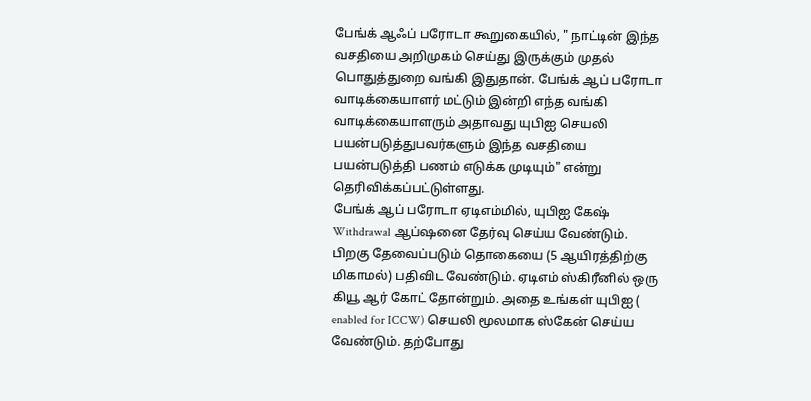பேங்க் ஆஃப் பரோடா கூறுகையில், " நாட்டின் இந்த வசதியை அறிமுகம் செய்து இருக்கும் முதல் பொதுத்துறை வங்கி இதுதான். பேங்க் ஆப் பரோடா வாடிக்கையாளர் மட்டும் இன்றி எந்த வங்கி வாடிக்கையாளரும் அதாவது யுபிஐ செயலி பயன்படுத்துபவர்களும் இந்த வசதியை பயன்படுத்தி பணம் எடுக்க முடியும்" என்று தெரிவிக்கப்பட்டுள்ளது.
பேங்க் ஆப் பரோடா ஏடிஎம்மில், யுபிஐ கேஷ் Withdrawal ஆப்ஷனை தேர்வு செய்ய வேண்டும். பிறகு தேவைப்படும் தொகையை (5 ஆயிரத்திற்கு மிகாமல்) பதிவிட வேண்டும். ஏடிஎம் ஸ்கிரீனில் ஒரு கியூ ஆர் கோட் தோன்றும். அதை உங்கள் யுபிஐ ( enabled for ICCW) செயலி மூலமாக ஸ்கேன் செய்ய வேண்டும். தற்போது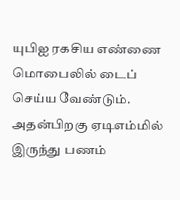யுபிஐ ரகசிய எண்ணை மொபைலில் டைப் செய்ய வேண்டும். அதன்பிறகு ஏடிஎம்மில் இருந்து பணம்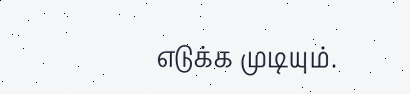எடுக்க முடியும்.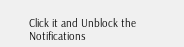Click it and Unblock the Notifications